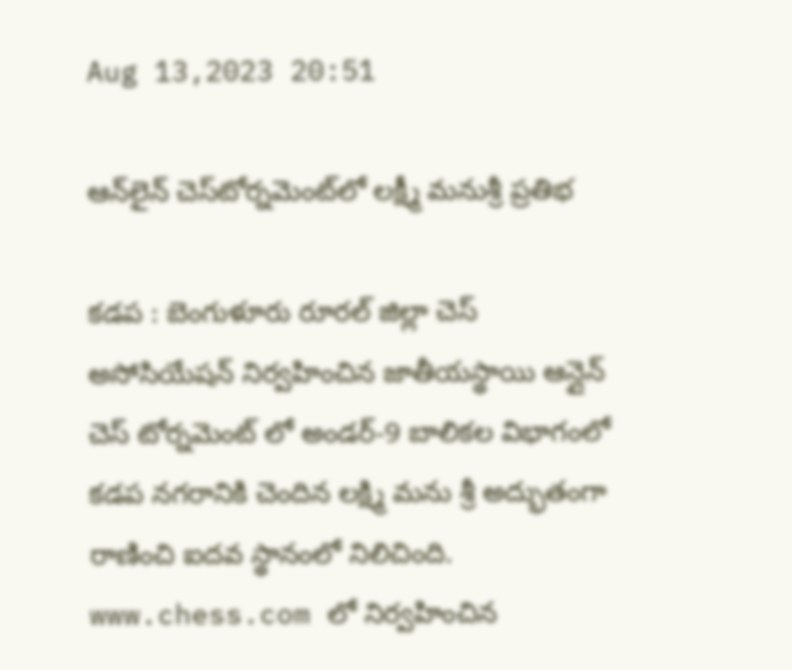Aug 13,2023 20:51

ఆన్‌లైన్‌ చెస్‌టోర్నమెంట్‌లో లక్ష్మీ మనుశ్రీ ప్రతిభ

కడప : బెంగుళూరు రూరల్‌ జిల్లా చెస్‌ అసోసియేషన్‌ నిర్వహించిన జాతీయస్థాయి ఆన్లైన్‌ చెస్‌ టోర్నమెంట్‌ లో అండర్‌-9 బాలికల విభాగంలో కడప నగరానికి చెందిన లక్ష్మి మను శ్రీ అద్భుతంగా రాణించి ఐదవ స్థానంలో నిలిచింది. www.chess.com లో నిర్వహించిన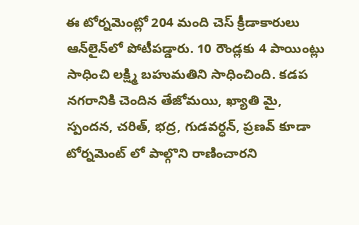ఈ టోర్నమెంట్లో 204 మంది చెస్‌ క్రీడాకారులు ఆన్‌లైన్‌లో పోటీపడ్డారు. 10 రౌండ్లకు 4 పాయింట్లు సాధించి లక్ష్మి బహుమతిని సాధించింది. కడప నగరానికి చెందిన తేజోమయి, ఖ్యాతి మై, స్పందన, చరిత్‌, భద్ర, గుడవర్ధన్‌, ప్రణవ్‌ కూడా టోర్నమెంట్‌ లో పాల్గొని రాణించారని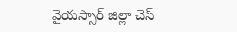వైయస్సార్‌ జిల్లా చెస్‌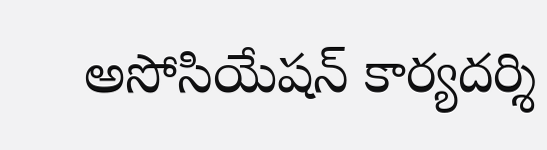అసోసియేషన్‌ కార్యదర్శి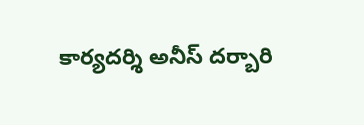కార్యదర్శి అనీస్‌ దర్బారి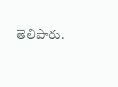తెలిపారు.